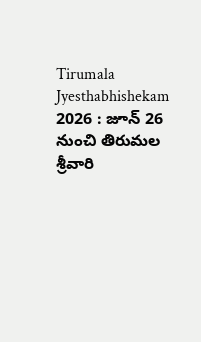Tirumala Jyesthabhishekam 2026 : జూన్ 26 నుంచి తిరుమల శ్రీవారి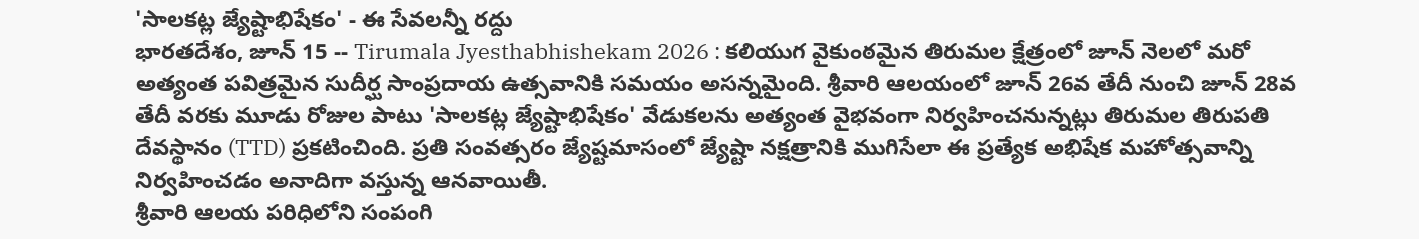'సాలకట్ల జ్యేష్టాభిషేకం' - ఈ సేవలన్నీ రద్దు
భారతదేశం, జూన్ 15 -- Tirumala Jyesthabhishekam 2026 : కలియుగ వైకుంఠమైన తిరుమల క్షేత్రంలో జూన్ నెలలో మరో అత్యంత పవిత్రమైన సుదీర్ఘ సాంప్రదాయ ఉత్సవానికి సమయం అసన్నమైంది. శ్రీవారి ఆలయంలో జూన్ 26వ తేదీ నుంచి జూన్ 28వ తేదీ వరకు మూడు రోజుల పాటు 'సాలకట్ల జ్యేష్టాభిషేకం' వేడుకలను అత్యంత వైభవంగా నిర్వహించనున్నట్లు తిరుమల తిరుపతి దేవస్థానం (TTD) ప్రకటించింది. ప్రతి సంవత్సరం జ్యేష్టమాసంలో జ్యేష్టా నక్షత్రానికి ముగిసేలా ఈ ప్రత్యేక అభిషేక మహోత్సవాన్ని నిర్వహించడం అనాదిగా వస్తున్న ఆనవాయితీ.
శ్రీవారి ఆలయ పరిధిలోని సంపంగి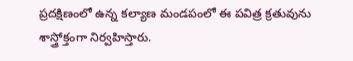ప్రదక్షిణంలో ఉన్న కల్యాణ మండపంలో ఈ పవిత్ర క్రతువును శాస్త్రోక్తంగా నిర్వహిస్తారు.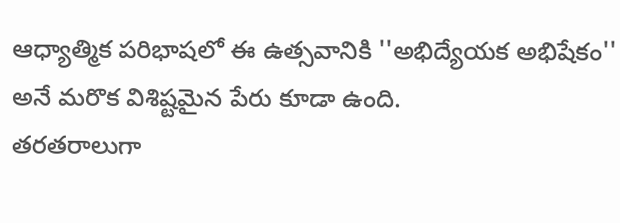ఆధ్యాత్మిక పరిభాషలో ఈ ఉత్సవానికి ''అభిద్యేయక అభిషేకం'' అనే మరొక విశిష్టమైన పేరు కూడా ఉంది.
తరతరాలుగా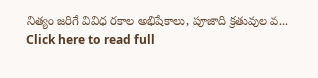నిత్యం జరిగే వివిధ రకాల అభిషేకాలు, పూజాది క్రతువుల వ...
Click here to read full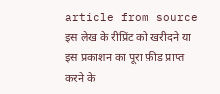article from source
इस लेख के रीप्रिंट को खरीदने या इस प्रकाशन का पूरा फ़ीड प्राप्त करने के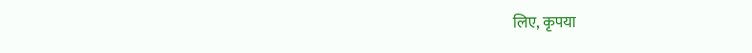लिए, कृपया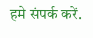हमे संपर्क करें.